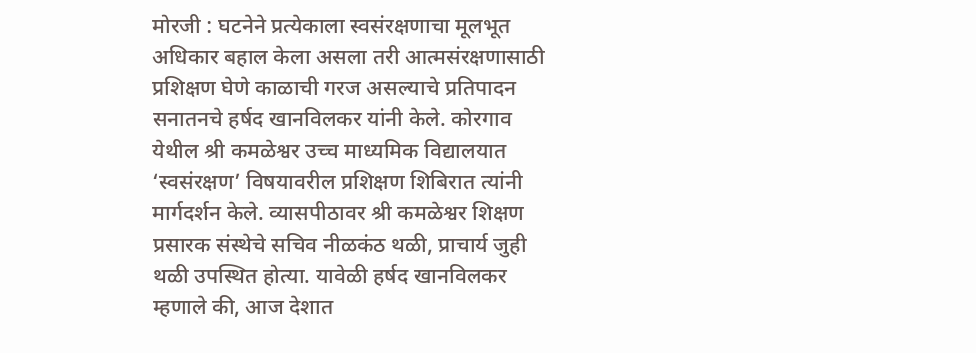मोरजी : घटनेने प्रत्येकाला स्वसंरक्षणाचा मूलभूत अधिकार बहाल केला असला तरी आत्मसंरक्षणासाठी प्रशिक्षण घेणे काळाची गरज असल्याचे प्रतिपादन सनातनचे हर्षद खानविलकर यांनी केले. कोरगाव येथील श्री कमळेश्वर उच्च माध्यमिक विद्यालयात ‘स्वसंरक्षण’ विषयावरील प्रशिक्षण शिबिरात त्यांनी मार्गदर्शन केले. व्यासपीठावर श्री कमळेश्वर शिक्षण प्रसारक संस्थेचे सचिव नीळकंठ थळी, प्राचार्य जुही थळी उपस्थित होत्या. यावेळी हर्षद खानविलकर म्हणाले की, आज देशात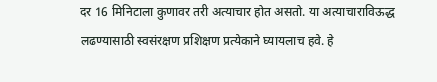दर 16 मिनिटाला कुणावर तरी अत्याचार होत असतो. या अत्याचाराविऊद्ध लढण्यासाठी स्वसंरक्षण प्रशिक्षण प्रत्येकाने घ्यायलाच हवे. हे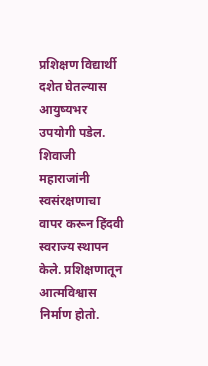प्रशिक्षण विद्यार्थी दशेत घेतल्यास आयुष्यभर उपयोगी पडेल. शिवाजी महाराजांनी स्वसंरक्षणाचा वापर करून हिंदवी स्वराज्य स्थापन केले. प्रशिक्षणातून आत्मविश्वास निर्माण होतो.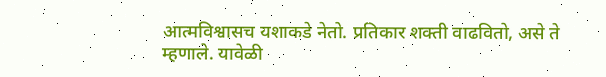आत्मविश्वासच यशाकडे नेतो. प्रतिकार शक्ती वाढवितो, असे ते म्हणाले. यावेळी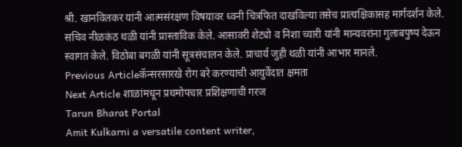श्री. खानविलकर यांनी आत्मसंरक्षण विषयावर ध्वनी चित्रफित दाखविल्या तसेच प्रात्यक्षिकासह मार्गदर्शन केले. सचिव नीळकंठ थळी यांनी प्रास्ताविक केले. आसावरी शेट्यो व निशा च्यारी यांनी मान्यवरांना गुलाबपुष्प देऊन स्वागत केले. विठोबा बगळी यांनी सूत्रसंचालन केले. प्राचार्य जुही थळी यांनी आभार मानले.
Previous Articleकॅन्सरसारखे रोग बरे करण्याची आयुर्वेदात क्षमता
Next Article शाळांमधून प्रथमोपचार प्रशिक्षणाची गरज
Tarun Bharat Portal
Amit Kulkarni a versatile content writer,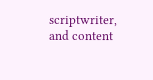scriptwriter, and content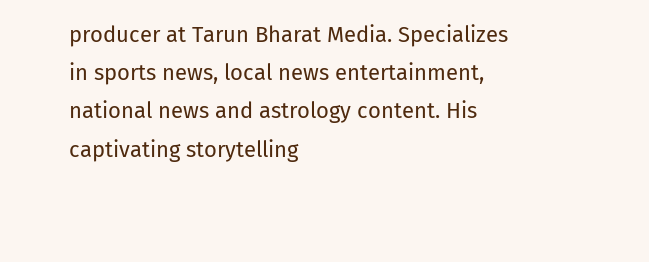producer at Tarun Bharat Media. Specializes in sports news, local news entertainment, national news and astrology content. His captivating storytelling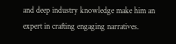and deep industry knowledge make him an expert in crafting engaging narratives.